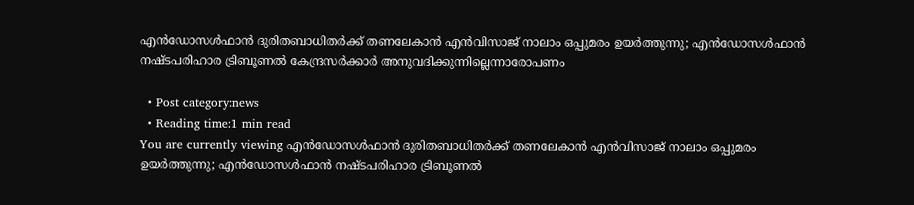എന്‍ഡോസള്‍ഫാന്‍ ദുരിതബാധിതര്‍ക്ക് തണലേകാന്‍ എന്‍വിസാജ് നാലാം ഒപ്പുമരം ഉയര്‍ത്തുന്നു; എന്‍ഡോസള്‍ഫാന്‍ നഷ്ടപരിഹാര ട്രിബൂണല്‍ കേന്ദ്രസര്‍ക്കാര്‍ അനുവദിക്കുന്നില്ലെന്നാരോപണം

  • Post category:news
  • Reading time:1 min read
You are currently viewing എന്‍ഡോസള്‍ഫാന്‍ ദുരിതബാധിതര്‍ക്ക് തണലേകാന്‍ എന്‍വിസാജ് നാലാം ഒപ്പുമരം ഉയര്‍ത്തുന്നു; എന്‍ഡോസള്‍ഫാന്‍ നഷ്ടപരിഹാര ട്രിബൂണല്‍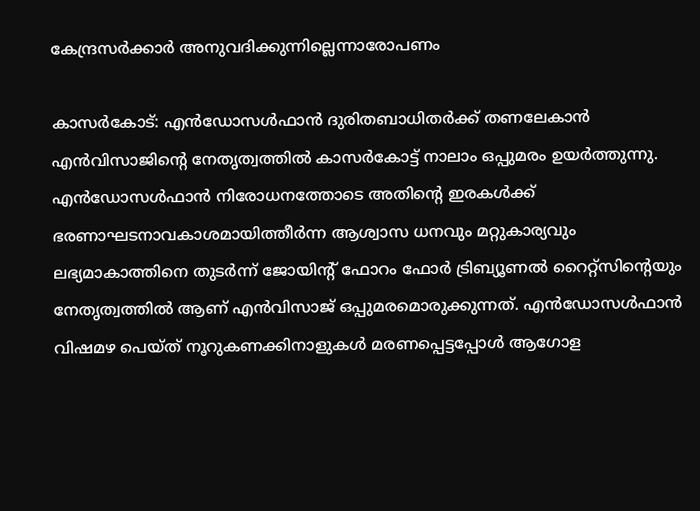കേന്ദ്രസര്‍ക്കാര്‍ അനുവദിക്കുന്നില്ലെന്നാരോപണം

കാസര്‍കോട്: എന്‍ഡോസള്‍ഫാന്‍ ദുരിതബാധിതര്‍ക്ക് തണലേകാന്‍ എന്‍വിസാജിന്റെ നേതൃത്വത്തില്‍ കാസര്‍കോട്ട് നാലാം ഒപ്പുമരം ഉയര്‍ത്തുന്നു. എന്‍ഡോസള്‍ഫാന്‍ നിരോധനത്തോടെ അതിന്റെ ഇരകള്‍ക്ക് ഭരണാഘടനാവകാശമായിത്തീര്‍ന്ന ആശ്വാസ ധനവും മറ്റുകാര്യവും ലഭ്യമാകാത്തിനെ തുടര്‍ന്ന് ജോയിന്റ് ഫോറം ഫോര്‍ ട്രിബ്യൂണല്‍ റൈറ്റ്‌സിന്റെയും നേതൃത്വത്തില്‍ ആണ് എന്‍വിസാജ് ഒപ്പുമരമൊരുക്കുന്നത്. എന്‍ഡോസള്‍ഫാന്‍ വിഷമഴ പെയ്ത് നൂറുകണക്കിനാളുകള്‍ മരണപ്പെട്ടപ്പോള്‍ ആഗോള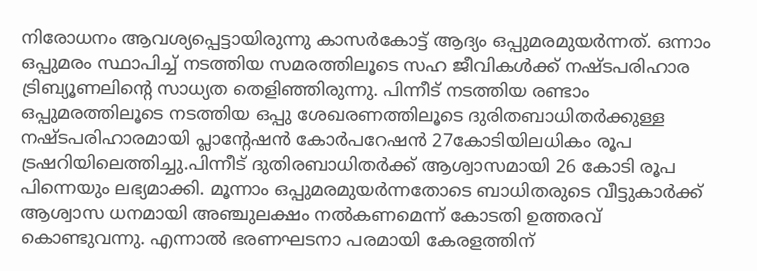നിരോധനം ആവശ്യപ്പെട്ടായിരുന്നു കാസര്‍കോട്ട് ആദ്യം ഒപ്പുമരമുയര്‍ന്നത്. ഒന്നാം ഒപ്പുമരം സ്ഥാപിച്ച് നടത്തിയ സമരത്തിലൂടെ സഹ ജീവികള്‍ക്ക് നഷ്ടപരിഹാര ട്രിബ്യൂണലിന്റെ സാധ്യത തെളിഞ്ഞിരുന്നു. പിന്നീട് നടത്തിയ രണ്ടാം ഒപ്പുമരത്തിലൂടെ നടത്തിയ ഒപ്പു ശേഖരണത്തിലൂടെ ദുരിതബാധിതര്‍ക്കുള്ള നഷ്ടപരിഹാരമായി പ്ലാന്റേഷന്‍ കോര്‍പറേഷന്‍ 27കോടിയിലധികം രൂപ ട്രഷറിയിലെത്തിച്ചു.പിന്നീട് ദുതിരബാധിതര്‍ക്ക് ആശ്വാസമായി 26 കോടി രൂപ പിന്നെയും ലഭ്യമാക്കി. മൂന്നാം ഒപ്പുമരമുയര്‍ന്നതോടെ ബാധിതരുടെ വീട്ടുകാര്‍ക്ക് ആശ്വാസ ധനമായി അഞ്ചുലക്ഷം നല്‍കണമെന്ന് കോടതി ഉത്തരവ് കൊണ്ടുവന്നു. എന്നാല്‍ ഭരണഘടനാ പരമായി കേരളത്തിന്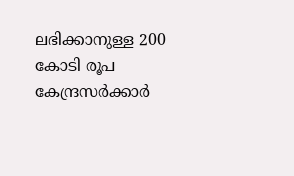ലഭിക്കാനുള്ള 200 കോടി രൂപ കേന്ദ്രസര്‍ക്കാര്‍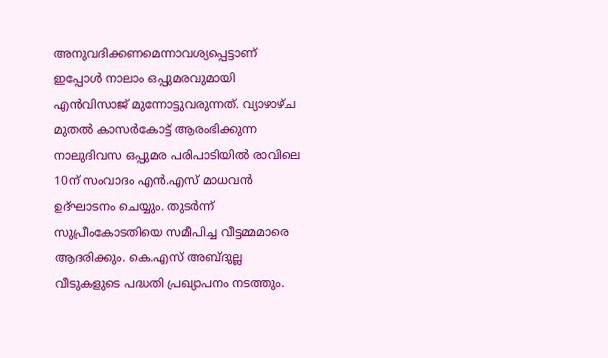അനുവദിക്കണമെന്നാവശ്യപ്പെട്ടാണ് ഇപ്പോള്‍ നാലാം ഒപ്പുമരവുമായി എന്‍വിസാജ് മുന്നോട്ടുവരുന്നത്. വ്യാഴാഴ്ച മുതല്‍ കാസര്‍കോട്ട് ആരംഭിക്കുന്ന നാലുദിവസ ഒപ്പുമര പരിപാടിയില്‍ രാവിലെ 10ന് സംവാദം എന്‍.എസ് മാധവന്‍ ഉദ്ഘാടനം ചെയ്യും. തുടര്‍ന്ന് സുപ്രീംകോടതിയെ സമീപിച്ച വീട്ടമ്മമാരെ ആദരിക്കും. കെ.എസ് അബ്ദുല്ല വീടുകളുടെ പദ്ധതി പ്രഖ്യാപനം നടത്തും.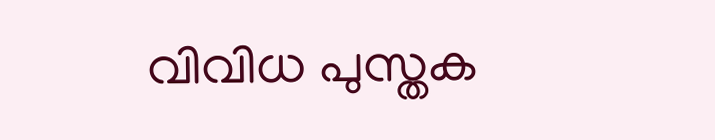വിവിധ പുസ്തക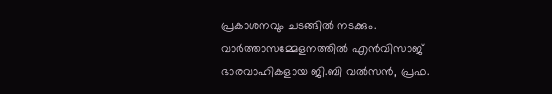പ്രകാശനവും ചടങ്ങില്‍ നടക്കും. വാര്‍ത്താസമ്മേളനത്തില്‍ എന്‍വിസാജ് ഭാരവാഹികളായ ജി.ബി വല്‍സന്‍, പ്രഫ.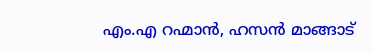എം.എ റഹ്മാന്‍, ഹസന്‍ മാങ്ങാട്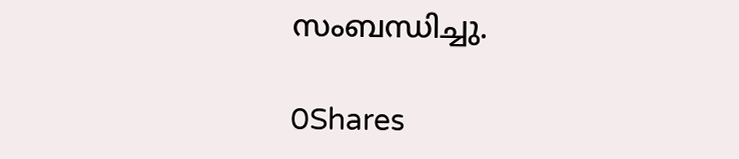സംബന്ധിച്ചു.

0Shares